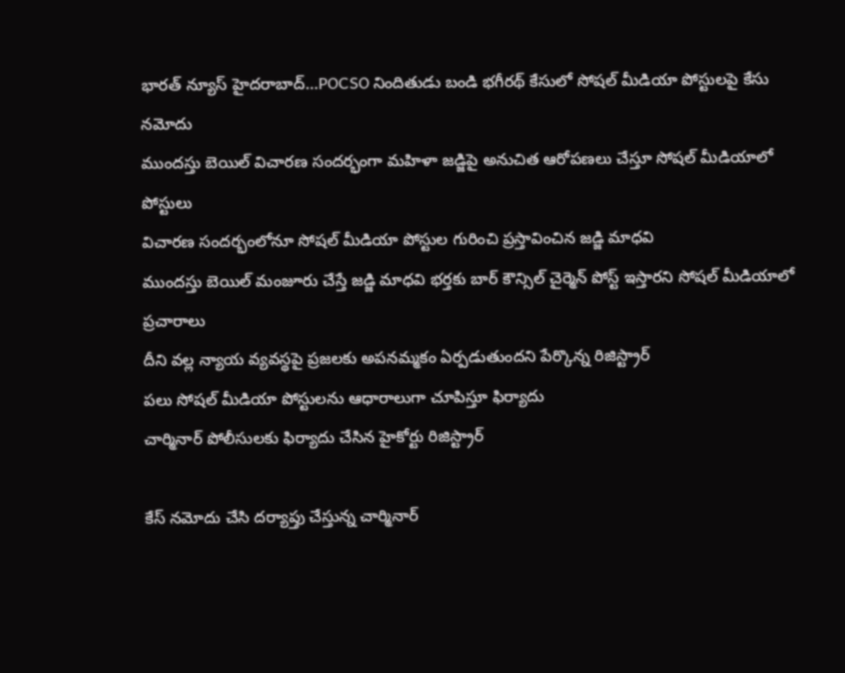భారత్ న్యూస్ హైదరాబాద్…POCSO నిందితుడు బండి భగీరథ్ కేసులో సోషల్ మీడియా పోస్టులపై కేసు నమోదు
ముందస్తు బెయిల్ విచారణ సందర్భంగా మహిళా జడ్జిపై అనుచిత ఆరోపణలు చేస్తూ సోషల్ మీడియాలో పోస్టులు
విచారణ సందర్భంలోనూ సోషల్ మీడియా పోస్టుల గురించి ప్రస్తావించిన జడ్జి మాధవి
ముందస్తు బెయిల్ మంజూరు చేస్తే జడ్జి మాధవి భర్తకు బార్ కౌన్సిల్ చైర్మెన్ పోస్ట్ ఇస్తారని సోషల్ మీడియాలో ప్రచారాలు
దీని వల్ల న్యాయ వ్యవస్థపై ప్రజలకు అపనమ్మకం ఏర్పడుతుందని పేర్కొన్న రిజిస్ట్రార్
పలు సోషల్ మీడియా పోస్టులను ఆధారాలుగా చూపిస్తూ ఫిర్యాదు
చార్మినార్ పోలీసులకు ఫిర్యాదు చేసిన హైకోర్టు రిజిస్ట్రార్

కేస్ నమోదు చేసి దర్యాప్తు చేస్తున్న చార్మినార్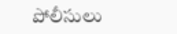పోలీసులు